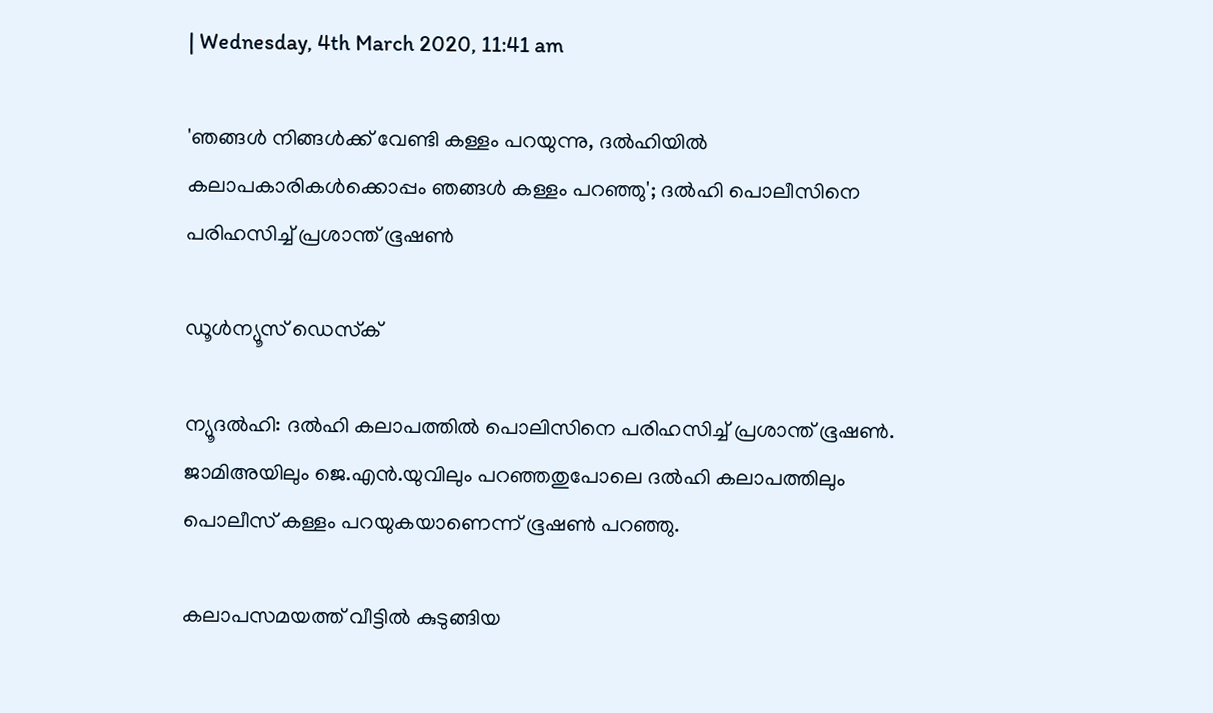| Wednesday, 4th March 2020, 11:41 am

'ഞങ്ങള്‍ നിങ്ങള്‍ക്ക് വേണ്ടി കള്ളം പറയുന്നു, ദല്‍ഹിയില്‍ കലാപകാരികള്‍ക്കൊപ്പം ഞങ്ങള്‍ കള്ളം പറഞ്ഞു'; ദല്‍ഹി പൊലീസിനെ പരിഹസിച്ച് പ്രശാന്ത് ഭൂഷണ്‍

ഡൂള്‍ന്യൂസ് ഡെസ്‌ക്

ന്യൂദല്‍ഹി: ദല്‍ഹി കലാപത്തില്‍ പൊലിസിനെ പരിഹസിച്ച് പ്രശാന്ത് ഭൂഷണ്‍. ജാമിഅയിലും ജെ.എന്‍.യുവിലും പറഞ്ഞതുപോലെ ദല്‍ഹി കലാപത്തിലും പൊലീസ് കള്ളം പറയുകയാണെന്ന് ഭൂഷണ്‍ പറഞ്ഞു.

കലാപസമയത്ത് വീട്ടില്‍ കുടുങ്ങിയ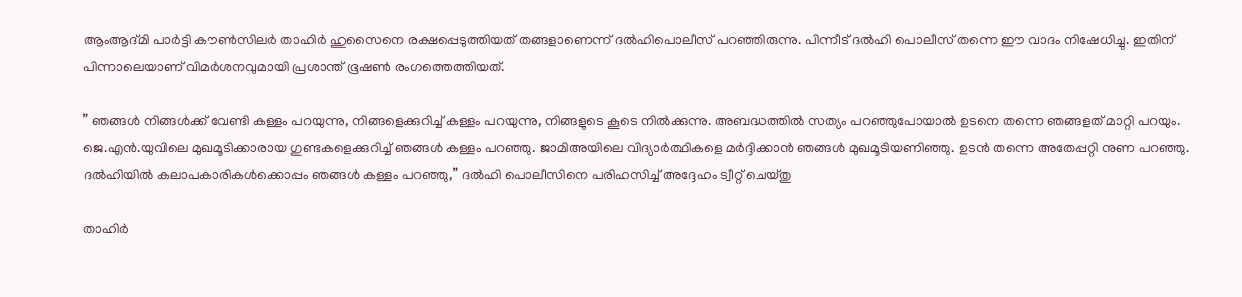ആംആദ്മി പാര്‍ട്ടി കൗണ്‍സിലര്‍ താഹിര്‍ ഹുസൈനെ രക്ഷപ്പെടുത്തിയത് തങ്ങളാണെന്ന് ദല്‍ഹിപൊലീസ് പറഞ്ഞിരുന്നു. പിന്നീട് ദല്‍ഹി പൊലീസ് തന്നെ ഈ വാദം നിഷേധിച്ചു. ഇതിന് പിന്നാലെയാണ് വിമര്‍ശനവുമായി പ്രശാന്ത് ഭൂഷണ്‍ രംഗത്തെത്തിയത്.

” ഞങ്ങള്‍ നിങ്ങള്‍ക്ക് വേണ്ടി കള്ളം പറയുന്നു, നിങ്ങളെക്കുറിച്ച് കള്ളം പറയുന്നു, നിങ്ങളുടെ കൂടെ നില്‍ക്കുന്നു. അബദ്ധത്തില്‍ സത്യം പറഞ്ഞുപോയാല്‍ ഉടനെ തന്നെ ഞങ്ങളത് മാറ്റി പറയും.
ജെ.എന്‍.യുവിലെ മുഖമൂടിക്കാരായ ഗുണ്ടകളെക്കുറിച്ച് ഞങ്ങള്‍ കള്ളം പറഞ്ഞു. ജാമിഅയിലെ വിദ്യാര്‍ത്ഥികളെ മര്‍ദ്ദിക്കാന്‍ ഞങ്ങള്‍ മുഖമൂടിയണിഞ്ഞു. ഉടന്‍ തന്നെ അതേപ്പറ്റി നുണ പറഞ്ഞു. ദല്‍ഹിയില്‍ കലാപകാരികള്‍ക്കൊപ്പം ഞങ്ങള്‍ കള്ളം പറഞ്ഞു,” ദല്‍ഹി പൊലീസിനെ പരിഹസിച്ച് അദ്ദേഹം ട്വീറ്റ് ചെയ്തു

താഹിര്‍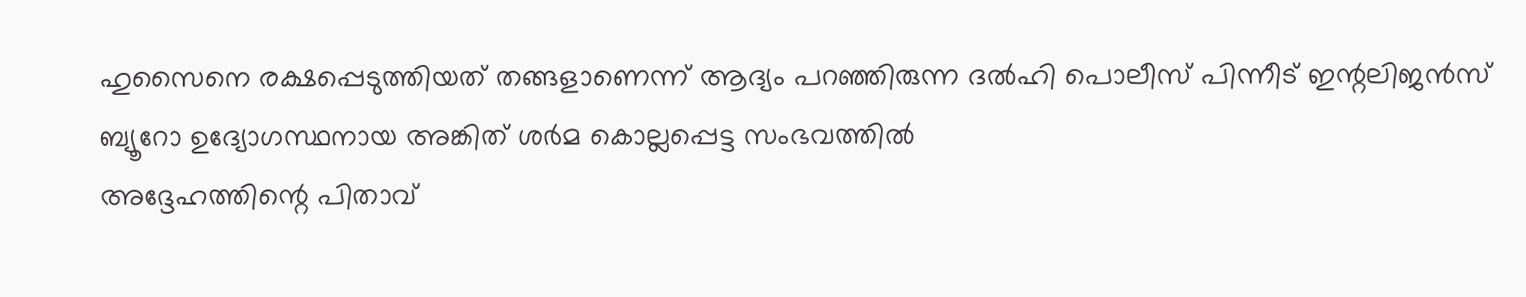ഹുസൈനെ രക്ഷപ്പെടുത്തിയത് തങ്ങളാണെന്ന് ആദ്യം പറഞ്ഞിരുന്ന ദല്‍ഹി പൊലീസ് പിന്നീട് ഇന്റലിജന്‍സ് ബ്യൂറോ ഉദ്യോഗസ്ഥനായ അങ്കിത് ശര്‍മ കൊല്ലപ്പെട്ട സംഭവത്തില്‍
അദ്ദേഹത്തിന്റെ പിതാവ്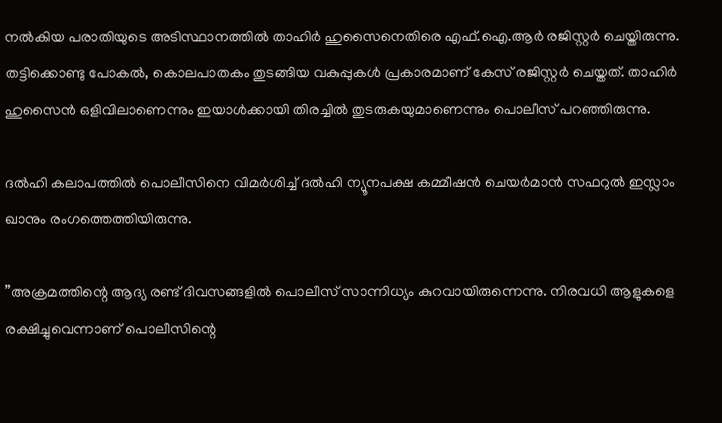നല്‍കിയ പരാതിയുടെ അടിസ്ഥാനത്തില്‍ താഹിര്‍ ഹുസൈനെതിരെ എഫ്.ഐ.ആര്‍ രജിസ്റ്റര്‍ ചെയ്തിരുന്നു. തട്ടിക്കൊണ്ടു പോകല്‍, കൊലപാതകം തുടങ്ങിയ വകുപ്പുകള്‍ പ്രകാരമാണ് കേസ് രജിസ്റ്റര്‍ ചെയ്തത്. താഹിര്‍ ഹുസൈന്‍ ഒളിവിലാണെന്നും ഇയാള്‍ക്കായി തിരച്ചില്‍ തുടരുകയുമാണെന്നും പൊലീസ് പറഞ്ഞിരുന്നു.

ദല്‍ഹി കലാപത്തില്‍ പൊലീസിനെ വിമര്‍ശിച്ച് ദല്‍ഹി ന്യൂനപക്ഷ കമ്മീഷന്‍ ചെയര്‍മാന്‍ സഫറുല്‍ ഇസ്ലാം ഖാനും രംഗത്തെത്തിയിരുന്നു.

”അക്രമത്തിന്റെ ആദ്യ രണ്ട് ദിവസങ്ങളില്‍ പൊലീസ് സാന്നിധ്യം കുറവായിരുന്നെന്നു. നിരവധി ആളുകളെ രക്ഷിച്ചുവെന്നാണ് പൊലീസിന്റെ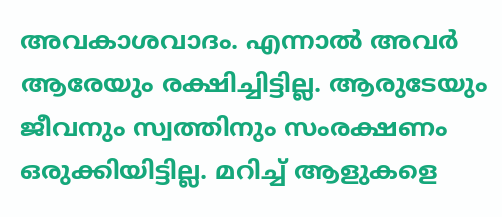അവകാശവാദം. എന്നാല്‍ അവര്‍ ആരേയും രക്ഷിച്ചിട്ടില്ല. ആരുടേയും ജീവനും സ്വത്തിനും സംരക്ഷണം ഒരുക്കിയിട്ടില്ല. മറിച്ച് ആളുകളെ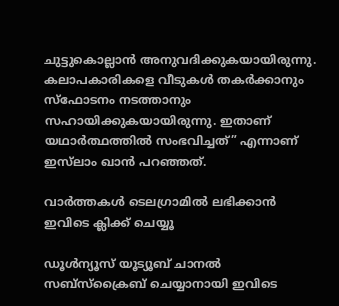ചുട്ടുകൊല്ലാന്‍ അനുവദിക്കുകയായിരുന്നു. കലാപകാരികളെ വീടുകള്‍ തകര്‍ക്കാനും സ്ഫോടനം നടത്താനും സഹായിക്കുകയായിരുന്നു. ഇതാണ് യഥാര്‍ത്ഥത്തില്‍ സംഭവിച്ചത്” എന്നാണ് ഇസ്‌ലാം ഖാന്‍ പറഞ്ഞത്.

വാര്‍ത്തകള്‍ ടെലഗ്രാമില്‍ ലഭിക്കാന്‍ ഇവിടെ ക്ലിക്ക് ചെയ്യൂ

ഡൂൾന്യൂസ് യൂട്യൂബ് ചാനൽ സബ്സ്ക്രൈബ് ചെയ്യാനായി ഇവിടെ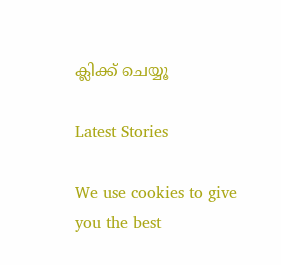ക്ലിക്ക് ചെയ്യൂ

Latest Stories

We use cookies to give you the best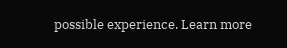possible experience. Learn more